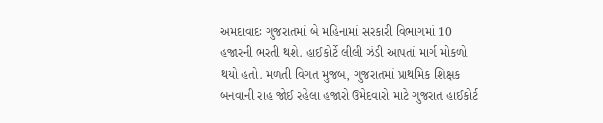અમદાવાદઃ ગુજરાતમાં બે મહિનામાં સરકારી વિભાગમાં 10 હજારની ભરતી થશે. હાઈકોર્ટે લીલી ઝંડી આપતાં માર્ગ મોકળો થયો હતો. મળતી વિગત મુજબ, ગુજરાતમાં પ્રાથમિક શિક્ષક બનવાની રાહ જોઈ રહેલા હજારો ઉમેદવારો માટે ગુજરાત હાઈકોર્ટ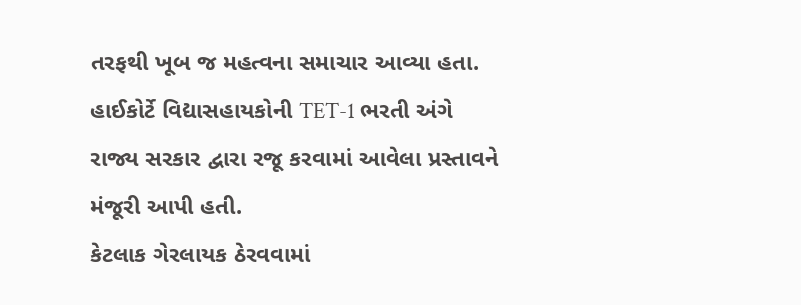તરફથી ખૂબ જ મહત્વના સમાચાર આવ્યા હતા. હાઈકોર્ટે વિદ્યાસહાયકોની TET-1 ભરતી અંગે રાજ્ય સરકાર દ્વારા રજૂ કરવામાં આવેલા પ્રસ્તાવને મંજૂરી આપી હતી.
કેટલાક ગેરલાયક ઠેરવવામાં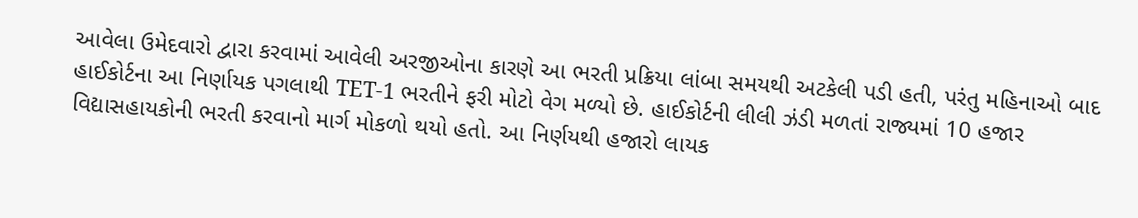આવેલા ઉમેદવારો દ્વારા કરવામાં આવેલી અરજીઓના કારણે આ ભરતી પ્રક્રિયા લાંબા સમયથી અટકેલી પડી હતી, પરંતુ મહિનાઓ બાદ હાઈકોર્ટના આ નિર્ણાયક પગલાથી TET-1 ભરતીને ફરી મોટો વેગ મળ્યો છે. હાઈકોર્ટની લીલી ઝંડી મળતાં રાજ્યમાં 10 હજાર વિદ્યાસહાયકોની ભરતી કરવાનો માર્ગ મોકળો થયો હતો. આ નિર્ણયથી હજારો લાયક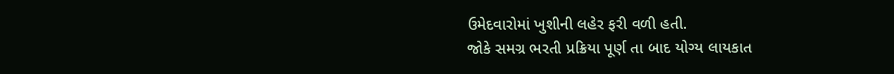ઉમેદવારોમાં ખુશીની લહેર ફરી વળી હતી.
જોકે સમગ્ર ભરતી પ્રક્રિયા પૂર્ણ તા બાદ યોગ્ય લાયકાત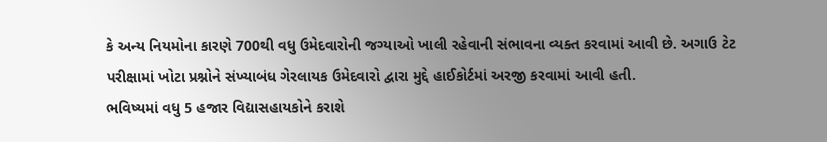કે અન્ય નિયમોના કારણે 700થી વધુ ઉમેદવારોની જગ્યાઓ ખાલી રહેવાની સંભાવના વ્યક્ત કરવામાં આવી છે. અગાઉ ટેટ પરીક્ષામાં ખોટા પ્રશ્નોને સંખ્યાબંધ ગેરલાયક ઉમેદવારો દ્વારા મુદ્દે હાઈકોર્ટમાં અરજી કરવામાં આવી હતી.
ભવિષ્યમાં વધુ 5 હજાર વિદ્યાસહાયકોને કરાશે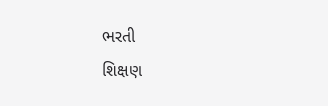ભરતી
શિક્ષણ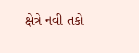ક્ષેત્રે નવી તકો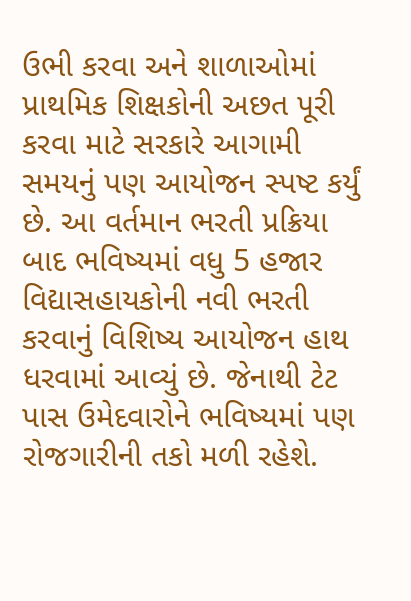ઉભી કરવા અને શાળાઓમાં પ્રાથમિક શિક્ષકોની અછત પૂરી કરવા માટે સરકારે આગામી સમયનું પણ આયોજન સ્પષ્ટ કર્યું છે. આ વર્તમાન ભરતી પ્રક્રિયા બાદ ભવિષ્યમાં વધુ 5 હજાર વિદ્યાસહાયકોની નવી ભરતી કરવાનું વિશિષ્ય આયોજન હાથ ધરવામાં આવ્યું છે. જેનાથી ટેટ પાસ ઉમેદવારોને ભવિષ્યમાં પણ રોજગારીની તકો મળી રહેશે.